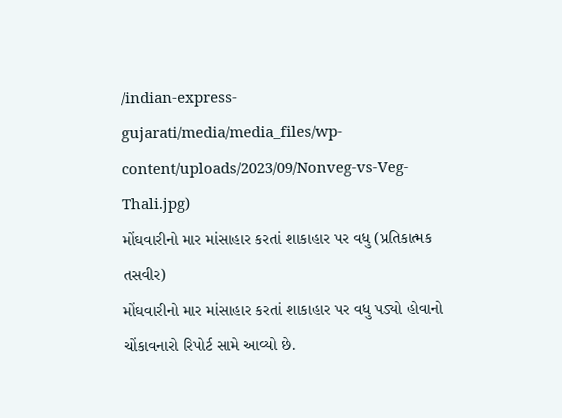/indian-express-gujarati/media/media_files/wp-content/uploads/2023/09/Nonveg-vs-Veg-Thali.jpg)
મોંઘવારીનો માર માંસાહાર કરતાં શાકાહાર પર વધુ (પ્રતિકાત્મક તસવીર)
મોંઘવારીનો માર માંસાહાર કરતાં શાકાહાર પર વધુ પડ્યો હોવાનો ચોંકાવનારો રિપોર્ટ સામે આવ્યો છે.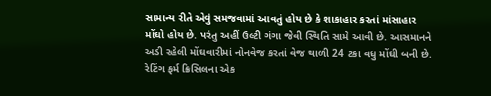સામાન્ય રીતે એવું સમજવામાં આવતું હોય છે કે શાકાહાર કરતાં માંસાહાર મોંઘો હોય છે. પરંતુ અહીં ઉલ્ટી ગંગા જેવી સ્થિતિ સામે આવી છે. આસમાનને અડી રહેલી મોંઘવારીમાં નોનવેજ કરતાં વેજ થાળી 24 ટકા વધુ મોંઘી બની છે. રેટિંગ ફર્મ ક્રિસિલના એક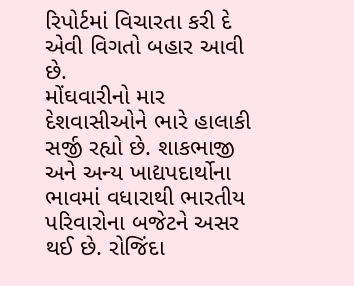રિપોર્ટમાં વિચારતા કરી દે એવી વિગતો બહાર આવી છે.
મોંઘવારીનો માર દેશવાસીઓને ભારે હાલાકી સર્જી રહ્યો છે. શાકભાજી અને અન્ય ખાદ્યપદાર્થોના ભાવમાં વધારાથી ભારતીય પરિવારોના બજેટને અસર થઈ છે. રોજિંદા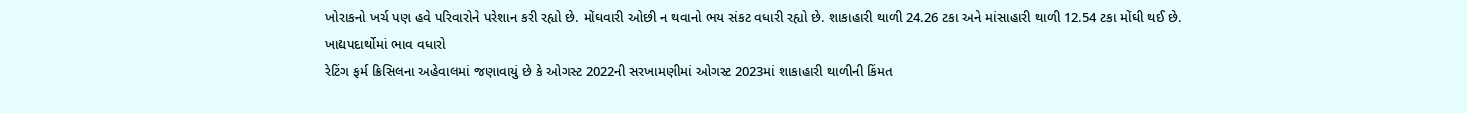ખોરાકનો ખર્ચ પણ હવે પરિવારોને પરેશાન કરી રહ્યો છે. મોંઘવારી ઓછી ન થવાનો ભય સંકટ વધારી રહ્યો છે. શાકાહારી થાળી 24.26 ટકા અને માંસાહારી થાળી 12.54 ટકા મોંઘી થઈ છે.
ખાદ્યપદાર્થોમાં ભાવ વધારો
રેટિંગ ફર્મ ક્રિસિલના અહેવાલમાં જણાવાયું છે કે ઓગસ્ટ 2022ની સરખામણીમાં ઓગસ્ટ 2023માં શાકાહારી થાળીની કિંમત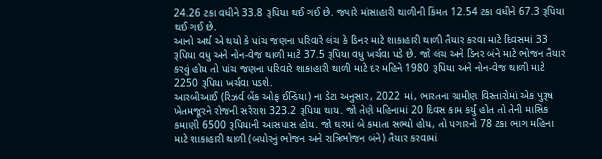24.26 ટકા વધીને 33.8 રૂપિયા થઈ ગઈ છે. જ્યારે માંસાહારી થાળીની કિંમત 12.54 ટકા વધીને 67.3 રૂપિયા થઈ ગઈ છે.
આનો અર્થ એ થયો કે પાંચ જણના પરિવારે લંચ કે ડિનર માટે શાકાહારી થાળી તૈયાર કરવા માટે દિવસમાં 33 રૂપિયા વધુ અને નોન-વેજ થાળી માટે 37.5 રૂપિયા વધુ ખર્ચવા પડે છે. જો લંચ અને ડિનર બંને માટે ભોજન તૈયાર કરવું હોય તો પાંચ જણના પરિવારે શાકાહારી થાળી માટે દર મહિને 1980 રૂપિયા અને નોન-વેજ થાળી માટે 2250 રૂપિયા ખર્ચવા પડશે.
આરબીઆઈ (રિઝર્વ બેંક ઓફ ઈન્ડિયા) ના ડેટા અનુસાર, 2022 માં, ભારતના ગ્રામીણ વિસ્તારોમાં એક પુરૂષ ખેતમજૂરને રોજની સરેરાશ 323.2 રૂપિયા થાય. જો તેણે મહિનામાં 20 દિવસ કામ કર્યું હોત તો તેની માસિક કમાણી 6500 રૂપિયાની આસપાસ હોય. જો ઘરમાં બે કમાતા સભ્યો હોય, તો પગારનો 78 ટકા ભાગ મહિના માટે શાકાહારી થાળી (બપોરનું ભોજન અને રાત્રિભોજન બંને) તૈયાર કરવામાં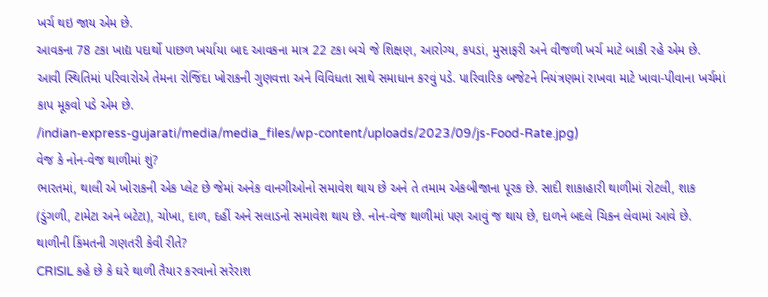ખર્ચ થઇ જાય એમ છે.
આવકના 78 ટકા ખાદ્ય પદાર્થો પાછળ ખર્યાયા બાદ આવકના માત્ર 22 ટકા બચે જે શિક્ષણ, આરોગ્ય, કપડાં, મુસાફરી અને વીજળી ખર્ચ માટે બાકી રહે એમ છે. આવી સ્થિતિમાં પરિવારોએ તેમના રોજિંદા ખોરાકની ગુણવત્તા અને વિવિધતા સાથે સમાધાન કરવું પડે. પારિવારિક બજેટને નિયંત્રણમાં રાખવા માટે ખાવા-પીવાના ખર્ચમાં કાપ મૂકવો પડે એમ છે.
/indian-express-gujarati/media/media_files/wp-content/uploads/2023/09/js-Food-Rate.jpg)
વેજ કે નોન-વેજ થાળીમાં શું?
ભારતમાં, થાલી એ ખોરાકની એક પ્લેટ છે જેમાં અનેક વાનગીઓનો સમાવેશ થાય છે અને તે તમામ એકબીજાના પૂરક છે. સાદી શાકાહારી થાળીમાં રોટલી, શાક (ડુંગળી, ટામેટા અને બટેટા), ચોખા, દાળ, દહીં અને સલાડનો સમાવેશ થાય છે. નોન-વેજ થાળીમાં પણ આવું જ થાય છે, દાળને બદલે ચિકન લેવામાં આવે છે.
થાળીની કિંમતની ગણતરી કેવી રીતે?
CRISIL કહે છે કે ઘરે થાળી તૈયાર કરવાનો સરેરાશ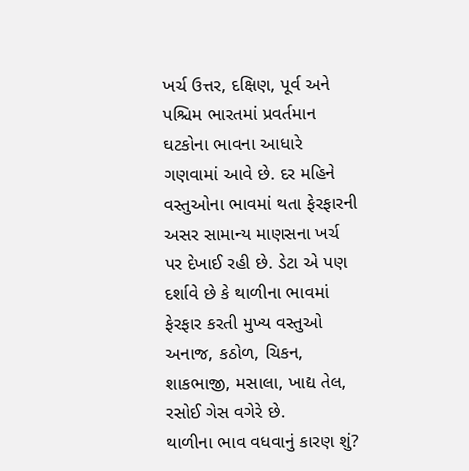ખર્ચ ઉત્તર, દક્ષિણ, પૂર્વ અને પશ્ચિમ ભારતમાં પ્રવર્તમાન ઘટકોના ભાવના આધારે ગણવામાં આવે છે. દર મહિને વસ્તુઓના ભાવમાં થતા ફેરફારની અસર સામાન્ય માણસના ખર્ચ પર દેખાઈ રહી છે. ડેટા એ પણ દર્શાવે છે કે થાળીના ભાવમાં ફેરફાર કરતી મુખ્ય વસ્તુઓ અનાજ, કઠોળ, ચિકન, શાકભાજી, મસાલા, ખાદ્ય તેલ, રસોઈ ગેસ વગેરે છે.
થાળીના ભાવ વધવાનું કારણ શું?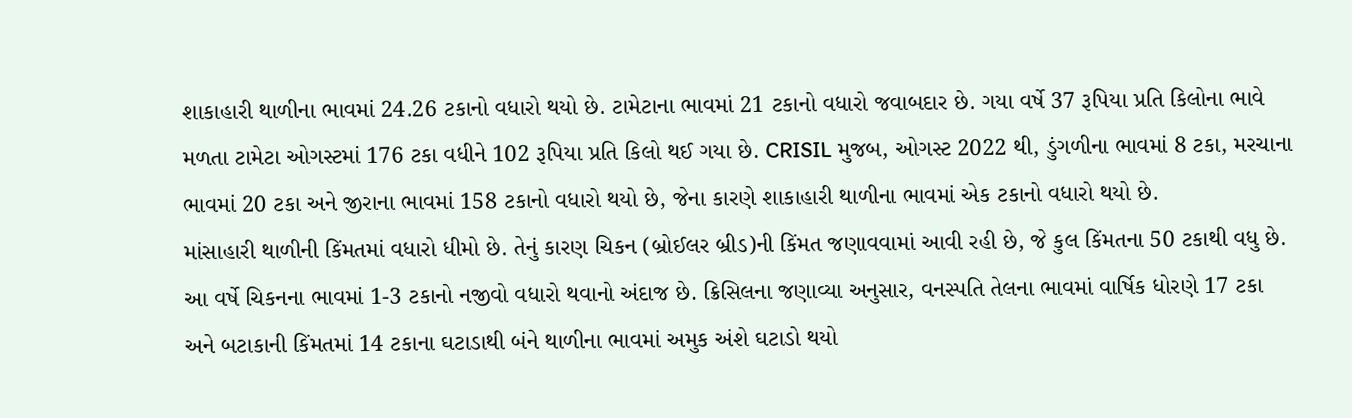શાકાહારી થાળીના ભાવમાં 24.26 ટકાનો વધારો થયો છે. ટામેટાના ભાવમાં 21 ટકાનો વધારો જવાબદાર છે. ગયા વર્ષે 37 રૂપિયા પ્રતિ કિલોના ભાવે મળતા ટામેટા ઓગસ્ટમાં 176 ટકા વધીને 102 રૂપિયા પ્રતિ કિલો થઈ ગયા છે. CRISIL મુજબ, ઓગસ્ટ 2022 થી, ડુંગળીના ભાવમાં 8 ટકા, મરચાના ભાવમાં 20 ટકા અને જીરાના ભાવમાં 158 ટકાનો વધારો થયો છે, જેના કારણે શાકાહારી થાળીના ભાવમાં એક ટકાનો વધારો થયો છે.
માંસાહારી થાળીની કિંમતમાં વધારો ધીમો છે. તેનું કારણ ચિકન (બ્રોઈલર બ્રીડ)ની કિંમત જણાવવામાં આવી રહી છે, જે કુલ કિંમતના 50 ટકાથી વધુ છે. આ વર્ષે ચિકનના ભાવમાં 1-3 ટકાનો નજીવો વધારો થવાનો અંદાજ છે. ક્રિસિલના જણાવ્યા અનુસાર, વનસ્પતિ તેલના ભાવમાં વાર્ષિક ધોરણે 17 ટકા અને બટાકાની કિંમતમાં 14 ટકાના ઘટાડાથી બંને થાળીના ભાવમાં અમુક અંશે ઘટાડો થયો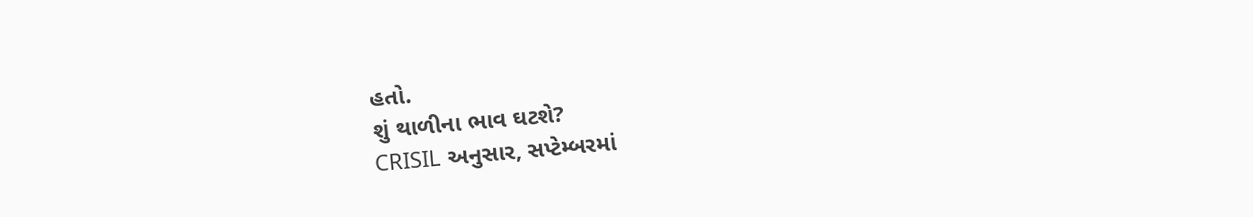હતો.
શું થાળીના ભાવ ઘટશે?
CRISIL અનુસાર, સપ્ટેમ્બરમાં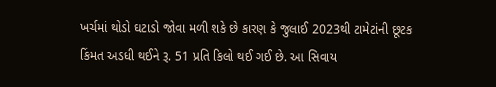ખર્ચમાં થોડો ઘટાડો જોવા મળી શકે છે કારણ કે જુલાઈ 2023થી ટામેટાંની છૂટક કિંમત અડધી થઈને રૂ. 51 પ્રતિ કિલો થઈ ગઈ છે. આ સિવાય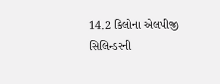14.2 કિલોના એલપીજી સિલિન્ડરની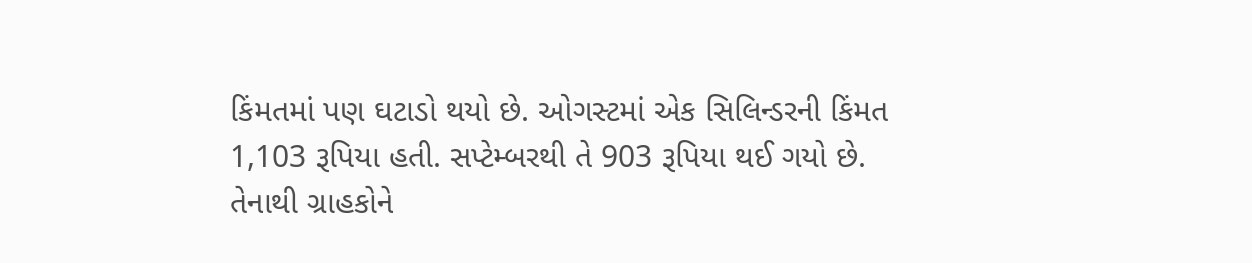કિંમતમાં પણ ઘટાડો થયો છે. ઓગસ્ટમાં એક સિલિન્ડરની કિંમત 1,103 રૂપિયા હતી. સપ્ટેમ્બરથી તે 903 રૂપિયા થઈ ગયો છે. તેનાથી ગ્રાહકોને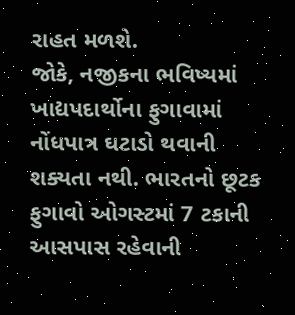રાહત મળશે.
જોકે, નજીકના ભવિષ્યમાં ખાદ્યપદાર્થોના ફુગાવામાં નોંધપાત્ર ઘટાડો થવાની શક્યતા નથી. ભારતનો છૂટક ફુગાવો ઓગસ્ટમાં 7 ટકાની આસપાસ રહેવાની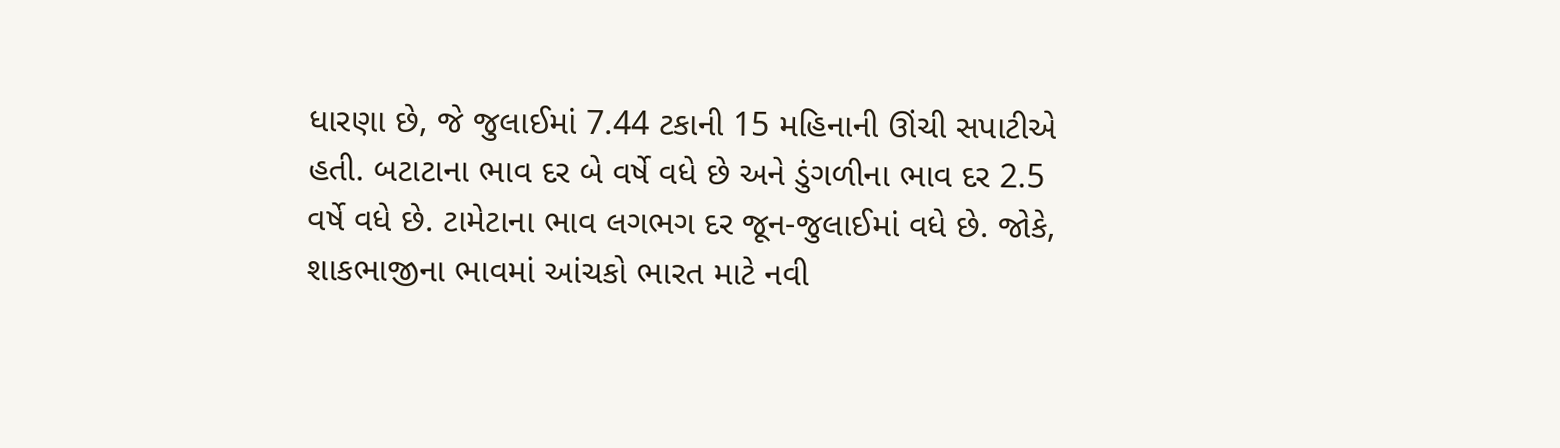ધારણા છે, જે જુલાઈમાં 7.44 ટકાની 15 મહિનાની ઊંચી સપાટીએ હતી. બટાટાના ભાવ દર બે વર્ષે વધે છે અને ડુંગળીના ભાવ દર 2.5 વર્ષે વધે છે. ટામેટાના ભાવ લગભગ દર જૂન-જુલાઈમાં વધે છે. જોકે, શાકભાજીના ભાવમાં આંચકો ભારત માટે નવી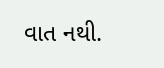વાત નથી.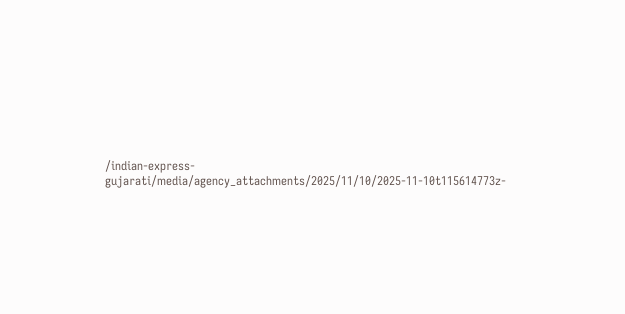/indian-express-gujarati/media/agency_attachments/2025/11/10/2025-11-10t115614773z-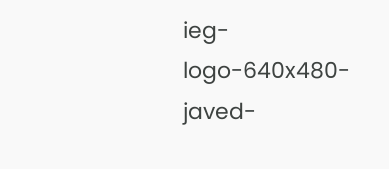ieg-logo-640x480-javed-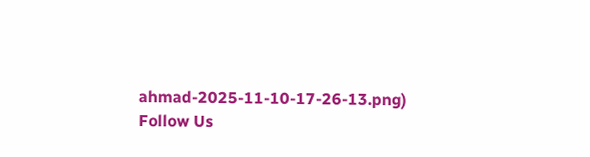ahmad-2025-11-10-17-26-13.png)
Follow Us